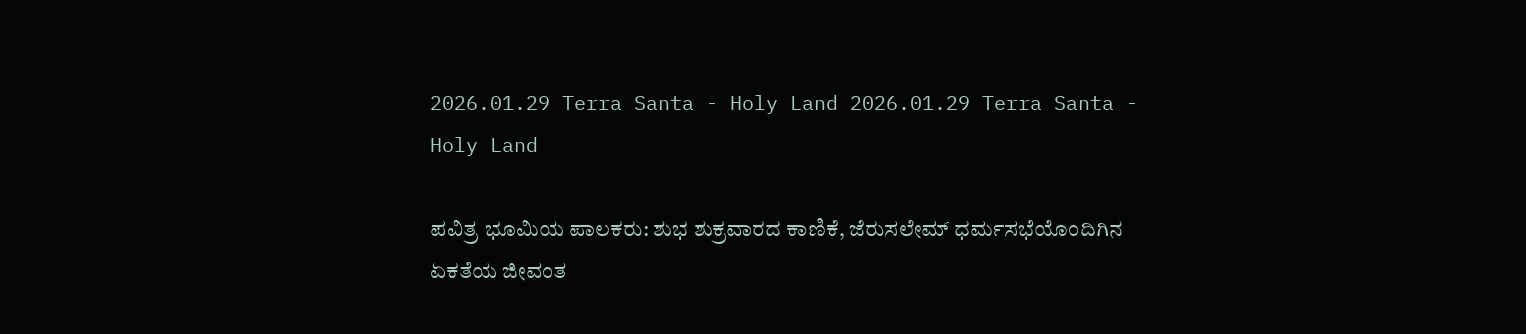2026.01.29 Terra Santa - Holy Land 2026.01.29 Terra Santa - Holy Land

ಪವಿತ್ರ ಭೂಮಿಯ ಪಾಲಕರು: ಶುಭ ಶುಕ್ರವಾರದ ಕಾಣಿಕೆ, ಜೆರುಸಲೇಮ್ ಧರ್ಮಸಭೆಯೊಂದಿಗಿನ ಏಕತೆಯ ಜೀವಂತ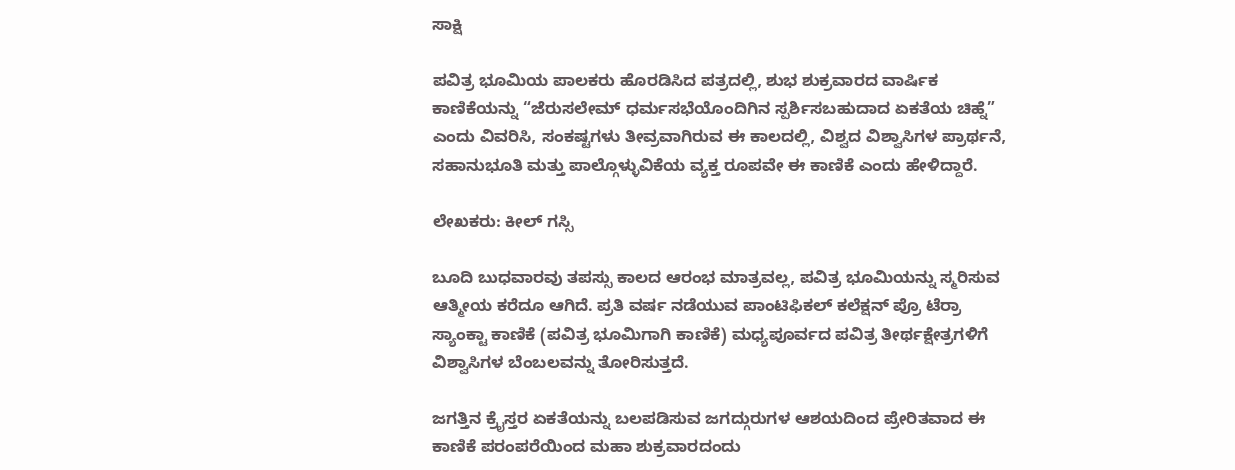ಸಾಕ್ಷಿ

ಪವಿತ್ರ ಭೂಮಿಯ ಪಾಲಕರು ಹೊರಡಿಸಿದ ಪತ್ರದಲ್ಲಿ, ಶುಭ ಶುಕ್ರವಾರದ ವಾರ್ಷಿಕ ಕಾಣಿಕೆಯನ್ನು “ಜೆರುಸಲೇಮ್ ಧರ್ಮಸಭೆಯೊಂದಿಗಿನ ಸ್ಪರ್ಶಿಸಬಹುದಾದ ಏಕತೆಯ ಚಿಹ್ನೆ” ಎಂದು ವಿವರಿಸಿ, ಸಂಕಷ್ಟಗಳು ತೀವ್ರವಾಗಿರುವ ಈ ಕಾಲದಲ್ಲಿ, ವಿಶ್ವದ ವಿಶ್ವಾಸಿಗಳ ಪ್ರಾರ್ಥನೆ, ಸಹಾನುಭೂತಿ ಮತ್ತು ಪಾಲ್ಗೊಳ್ಳುವಿಕೆಯ ವ್ಯಕ್ತ ರೂಪವೇ ಈ ಕಾಣಿಕೆ ಎಂದು ಹೇಳಿದ್ದಾರೆ.

ಲೇಖಕರು: ಕೀಲ್ ಗಸ್ಸಿ

ಬೂದಿ ಬುಧವಾರವು ತಪಸ್ಸು ಕಾಲದ ಆರಂಭ ಮಾತ್ರವಲ್ಲ, ಪವಿತ್ರ ಭೂಮಿಯನ್ನು ಸ್ಮರಿಸುವ ಆತ್ಮೀಯ ಕರೆದೂ ಆಗಿದೆ. ಪ್ರತಿ ವರ್ಷ ನಡೆಯುವ ಪಾಂಟಿಫಿಕಲ್ ಕಲೆಕ್ಷನ್ ಪ್ರೊ ಟೆರ್ರಾ ಸ್ಯಾಂಕ್ಟಾ ಕಾಣಿಕೆ (ಪವಿತ್ರ ಭೂಮಿಗಾಗಿ ಕಾಣಿಕೆ) ಮಧ್ಯಪೂರ್ವದ ಪವಿತ್ರ ತೀರ್ಥಕ್ಷೇತ್ರಗಳಿಗೆ ವಿಶ್ವಾಸಿಗಳ ಬೆಂಬಲವನ್ನು ತೋರಿಸುತ್ತದೆ.

ಜಗತ್ತಿನ ಕ್ರೈಸ್ತರ ಏಕತೆಯನ್ನು ಬಲಪಡಿಸುವ ಜಗದ್ಗುರುಗಳ ಆಶಯದಿಂದ ಪ್ರೇರಿತವಾದ ಈ ಕಾಣಿಕೆ ಪರಂಪರೆಯಿಂದ ಮಹಾ ಶುಕ್ರವಾರದಂದು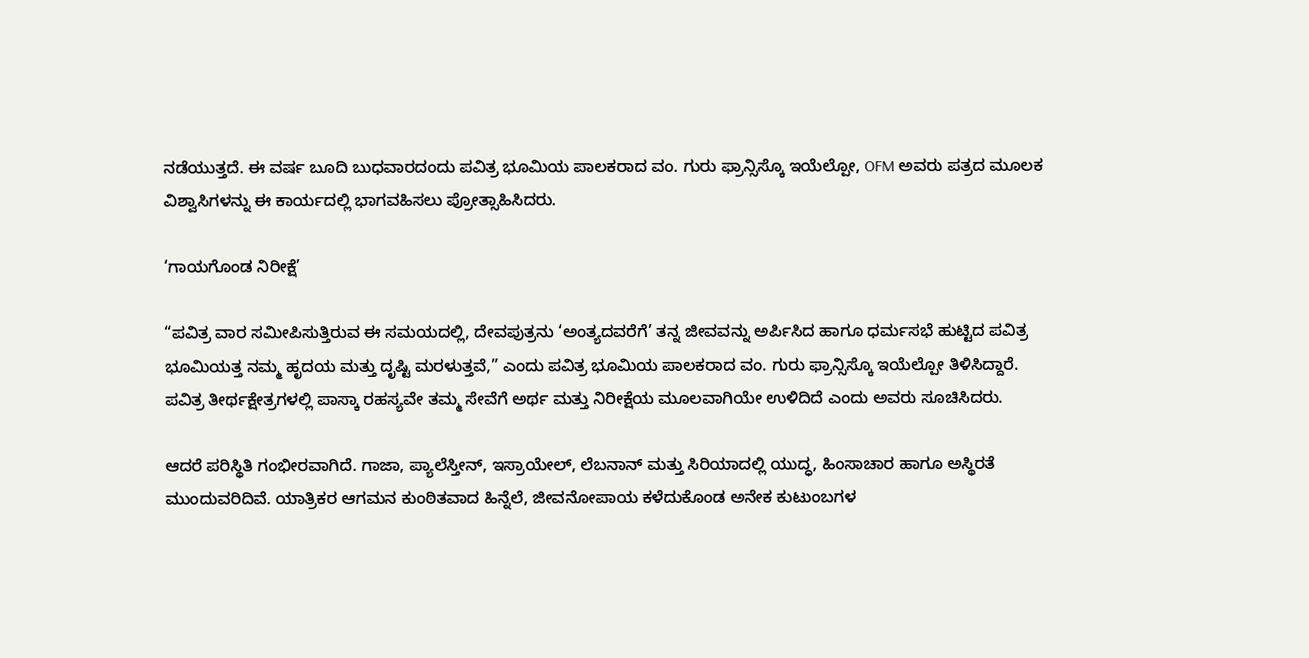ನಡೆಯುತ್ತದೆ. ಈ ವರ್ಷ ಬೂದಿ ಬುಧವಾರದಂದು ಪವಿತ್ರ ಭೂಮಿಯ ಪಾಲಕರಾದ ವಂ. ಗುರು ಫ್ರಾನ್ಸಿಸ್ಕೊ ಇಯೆಲ್ಪೋ, OFM ಅವರು ಪತ್ರದ ಮೂಲಕ ವಿಶ್ವಾಸಿಗಳನ್ನು ಈ ಕಾರ್ಯದಲ್ಲಿ ಭಾಗವಹಿಸಲು ಪ್ರೋತ್ಸಾಹಿಸಿದರು.

‘ಗಾಯಗೊಂಡ ನಿರೀಕ್ಷೆ’

“ಪವಿತ್ರ ವಾರ ಸಮೀಪಿಸುತ್ತಿರುವ ಈ ಸಮಯದಲ್ಲಿ, ದೇವಪುತ್ರನು ‘ಅಂತ್ಯದವರೆಗೆ’ ತನ್ನ ಜೀವವನ್ನು ಅರ್ಪಿಸಿದ ಹಾಗೂ ಧರ್ಮಸಭೆ ಹುಟ್ಟಿದ ಪವಿತ್ರ ಭೂಮಿಯತ್ತ ನಮ್ಮ ಹೃದಯ ಮತ್ತು ದೃಷ್ಟಿ ಮರಳುತ್ತವೆ,” ಎಂದು ಪವಿತ್ರ ಭೂಮಿಯ ಪಾಲಕರಾದ ವಂ. ಗುರು ಫ್ರಾನ್ಸಿಸ್ಕೊ ಇಯೆಲ್ಪೋ ತಿಳಿಸಿದ್ದಾರೆ. ಪವಿತ್ರ ತೀರ್ಥಕ್ಷೇತ್ರಗಳಲ್ಲಿ ಪಾಸ್ಕಾ ರಹಸ್ಯವೇ ತಮ್ಮ ಸೇವೆಗೆ ಅರ್ಥ ಮತ್ತು ನಿರೀಕ್ಷೆಯ ಮೂಲವಾಗಿಯೇ ಉಳಿದಿದೆ ಎಂದು ಅವರು ಸೂಚಿಸಿದರು.

ಆದರೆ ಪರಿಸ್ಥಿತಿ ಗಂಭೀರವಾಗಿದೆ. ಗಾಜಾ, ಪ್ಯಾಲೆಸ್ತೀನ್, ಇಸ್ರಾಯೇಲ್, ಲೆಬನಾನ್ ಮತ್ತು ಸಿರಿಯಾದಲ್ಲಿ ಯುದ್ಧ, ಹಿಂಸಾಚಾರ ಹಾಗೂ ಅಸ್ಥಿರತೆ ಮುಂದುವರಿದಿವೆ. ಯಾತ್ರಿಕರ ಆಗಮನ ಕುಂಠಿತವಾದ ಹಿನ್ನೆಲೆ, ಜೀವನೋಪಾಯ ಕಳೆದುಕೊಂಡ ಅನೇಕ ಕುಟುಂಬಗಳ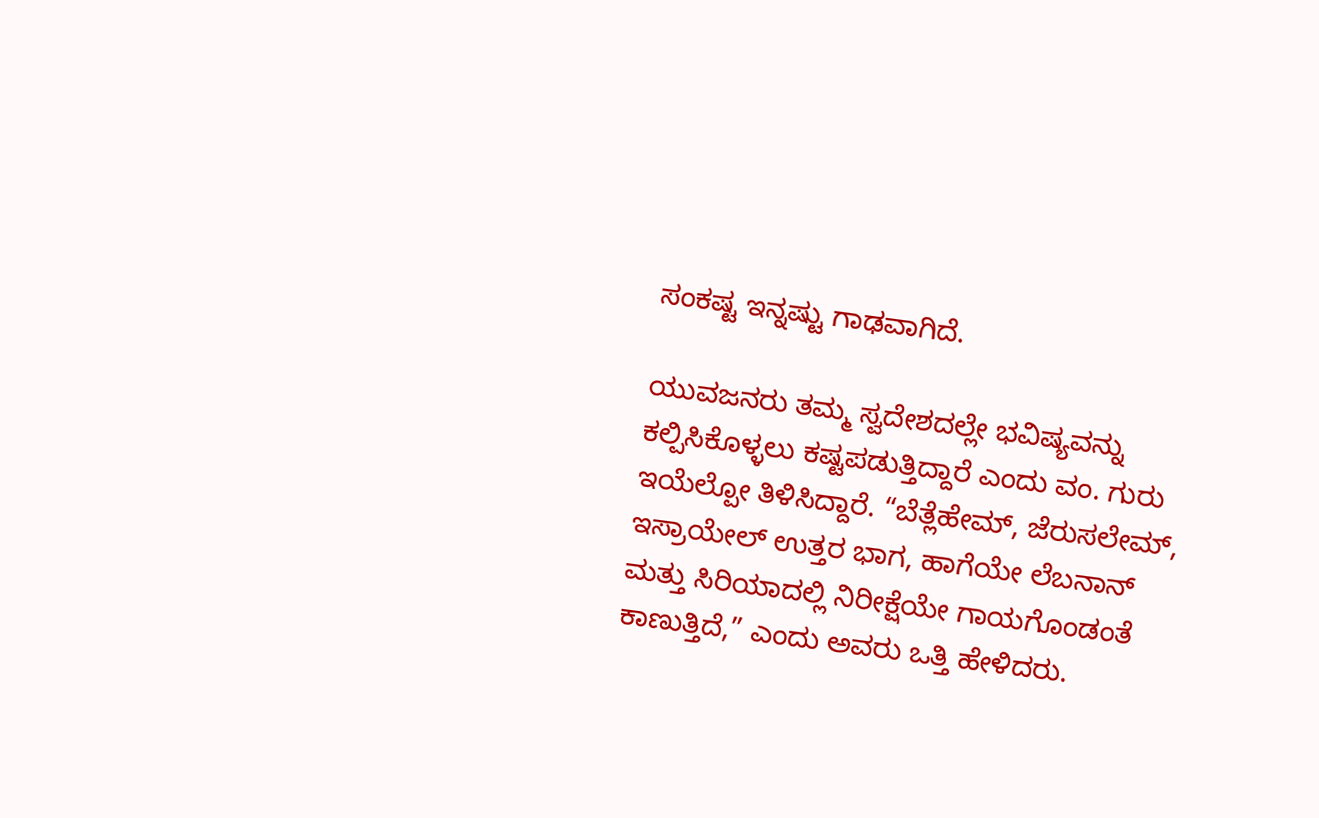ಸಂಕಷ್ಟ ಇನ್ನಷ್ಟು ಗಾಢವಾಗಿದೆ.

ಯುವಜನರು ತಮ್ಮ ಸ್ವದೇಶದಲ್ಲೇ ಭವಿಷ್ಯವನ್ನು ಕಲ್ಪಿಸಿಕೊಳ್ಳಲು ಕಷ್ಟಪಡುತ್ತಿದ್ದಾರೆ ಎಂದು ವಂ. ಗುರು ಇಯೆಲ್ಪೋ ತಿಳಿಸಿದ್ದಾರೆ. “ಬೆತ್ಲೆಹೇಮ್, ಜೆರುಸಲೇಮ್, ಇಸ್ರಾಯೇಲ್ ಉತ್ತರ ಭಾಗ, ಹಾಗೆಯೇ ಲೆಬನಾನ್ ಮತ್ತು ಸಿರಿಯಾದಲ್ಲಿ ನಿರೀಕ್ಷೆಯೇ ಗಾಯಗೊಂಡಂತೆ ಕಾಣುತ್ತಿದೆ,” ಎಂದು ಅವರು ಒತ್ತಿ ಹೇಳಿದರು.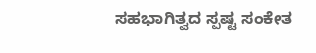ಸಹಭಾಗಿತ್ವದ ಸ್ಪಷ್ಟ ಸಂಕೇತ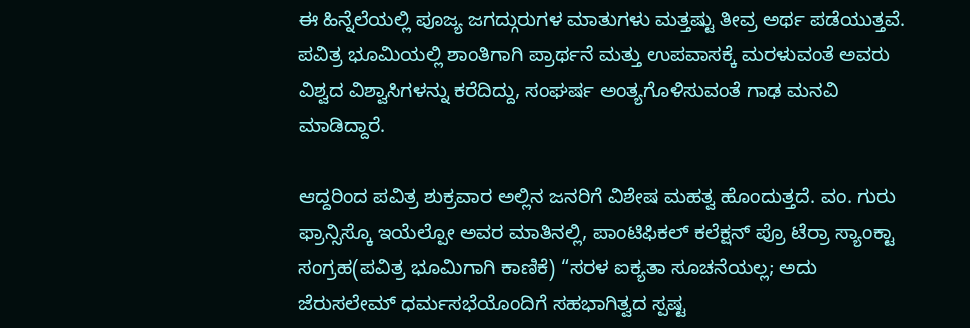ಈ ಹಿನ್ನೆಲೆಯಲ್ಲಿ ಪೂಜ್ಯ ಜಗದ್ಗುರುಗಳ ಮಾತುಗಳು ಮತ್ತಷ್ಟು ತೀವ್ರ ಅರ್ಥ ಪಡೆಯುತ್ತವೆ. ಪವಿತ್ರ ಭೂಮಿಯಲ್ಲಿ ಶಾಂತಿಗಾಗಿ ಪ್ರಾರ್ಥನೆ ಮತ್ತು ಉಪವಾಸಕ್ಕೆ ಮರಳುವಂತೆ ಅವರು ವಿಶ್ವದ ವಿಶ್ವಾಸಿಗಳನ್ನು ಕರೆದಿದ್ದು, ಸಂಘರ್ಷ ಅಂತ್ಯಗೊಳಿಸುವಂತೆ ಗಾಢ ಮನವಿ ಮಾಡಿದ್ದಾರೆ.

ಆದ್ದರಿಂದ ಪವಿತ್ರ ಶುಕ್ರವಾರ ಅಲ್ಲಿನ ಜನರಿಗೆ ವಿಶೇಷ ಮಹತ್ವ ಹೊಂದುತ್ತದೆ. ವಂ. ಗುರು ಫ್ರಾನ್ಸಿಸ್ಕೊ ಇಯೆಲ್ಪೋ ಅವರ ಮಾತಿನಲ್ಲಿ, ಪಾಂಟಿಫಿಕಲ್ ಕಲೆಕ್ಷನ್ ಪ್ರೊ ಟೆರ್ರಾ ಸ್ಯಾಂಕ್ಟಾ ಸಂಗ್ರಹ(ಪವಿತ್ರ ಭೂಮಿಗಾಗಿ ಕಾಣಿಕೆ) “ಸರಳ ಐಕ್ಯತಾ ಸೂಚನೆಯಲ್ಲ; ಅದು ಜೆರುಸಲೇಮ್ ಧರ್ಮಸಭೆಯೊಂದಿಗೆ ಸಹಭಾಗಿತ್ವದ ಸ್ಪಷ್ಟ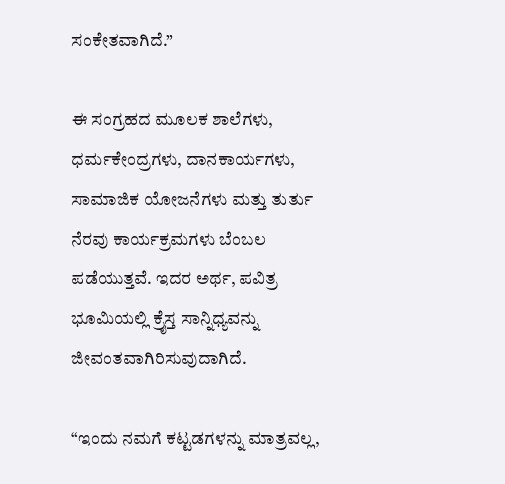ಸಂಕೇತವಾಗಿದೆ.”

ಈ ಸಂಗ್ರಹದ ಮೂಲಕ ಶಾಲೆಗಳು, ಧರ್ಮಕೇಂದ್ರಗಳು, ದಾನಕಾರ್ಯಗಳು, ಸಾಮಾಜಿಕ ಯೋಜನೆಗಳು ಮತ್ತು ತುರ್ತು ನೆರವು ಕಾರ್ಯಕ್ರಮಗಳು ಬೆಂಬಲ ಪಡೆಯುತ್ತವೆ. ಇದರ ಅರ್ಥ, ಪವಿತ್ರ ಭೂಮಿಯಲ್ಲಿ ಕ್ರೈಸ್ತ ಸಾನ್ನಿಧ್ಯವನ್ನು ಜೀವಂತವಾಗಿರಿಸುವುದಾಗಿದೆ.

“ಇಂದು ನಮಗೆ ಕಟ್ಟಡಗಳನ್ನು ಮಾತ್ರವಲ್ಲ,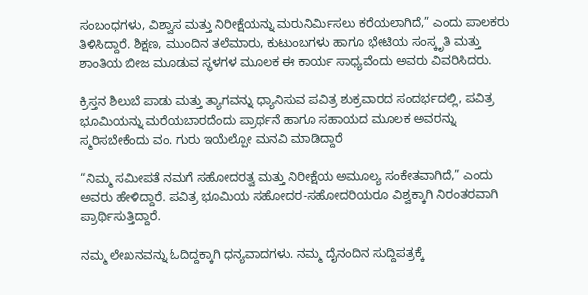ಸಂಬಂಧಗಳು, ವಿಶ್ವಾಸ ಮತ್ತು ನಿರೀಕ್ಷೆಯನ್ನು ಮರುನಿರ್ಮಿಸಲು ಕರೆಯಲಾಗಿದೆ,” ಎಂದು ಪಾಲಕರು ತಿಳಿಸಿದ್ದಾರೆ. ಶಿಕ್ಷಣ, ಮುಂದಿನ ತಲೆಮಾರು, ಕುಟುಂಬಗಳು ಹಾಗೂ ಭೇಟಿಯ ಸಂಸ್ಕೃತಿ ಮತ್ತು ಶಾಂತಿಯ ಬೀಜ ಮೂಡುವ ಸ್ಥಳಗಳ ಮೂಲಕ ಈ ಕಾರ್ಯ ಸಾಧ್ಯವೆಂದು ಅವರು ವಿವರಿಸಿದರು.

ಕ್ರಿಸ್ತನ ಶಿಲುಬೆ ಪಾಡು ಮತ್ತು ತ್ಯಾಗವನ್ನು ಧ್ಯಾನಿಸುವ ಪವಿತ್ರ ಶುಕ್ರವಾರದ ಸಂದರ್ಭದಲ್ಲಿ, ಪವಿತ್ರ ಭೂಮಿಯನ್ನು ಮರೆಯಬಾರದೆಂದು ಪ್ರಾರ್ಥನೆ ಹಾಗೂ ಸಹಾಯದ ಮೂಲಕ ಅವರನ್ನು ಸ್ಮರಿಸಬೇಕೆಂದು ವಂ. ಗುರು ಇಯೆಲ್ಪೋ ಮನವಿ ಮಾಡಿದ್ದಾರೆ

“ನಿಮ್ಮ ಸಮೀಪತೆ ನಮಗೆ ಸಹೋದರತ್ವ ಮತ್ತು ನಿರೀಕ್ಷೆಯ ಅಮೂಲ್ಯ ಸಂಕೇತವಾಗಿದೆ,” ಎಂದು ಅವರು ಹೇಳಿದ್ದಾರೆ. ಪವಿತ್ರ ಭೂಮಿಯ ಸಹೋದರ-ಸಹೋದರಿಯರೂ ವಿಶ್ವಕ್ಕಾಗಿ ನಿರಂತರವಾಗಿ ಪ್ರಾರ್ಥಿಸುತ್ತಿದ್ದಾರೆ.

ನಮ್ಮ ಲೇಖನವನ್ನು ಓದಿದ್ದಕ್ಕಾಗಿ ಧನ್ಯವಾದಗಳು. ನಮ್ಮ ದೈನಂದಿನ ಸುದ್ದಿಪತ್ರಕ್ಕೆ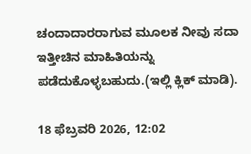ಚಂದಾದಾರರಾಗುವ ಮೂಲಕ ನೀವು ಸದಾ ಇತ್ತೀಚಿನ ಮಾಹಿತಿಯನ್ನು ಪಡೆದುಕೊಳ್ಳಬಹುದು.(ಇಲ್ಲಿ ಕ್ಲಿಕ್ ಮಾಡಿ).

18 ಫೆಬ್ರವರಿ 2026, 12:02